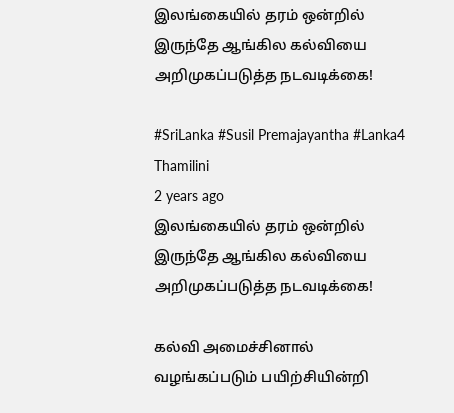இலங்கையில் தரம் ஒன்றில் இருந்தே ஆங்கில கல்வியை அறிமுகப்படுத்த நடவடிக்கை!

#SriLanka #Susil Premajayantha #Lanka4
Thamilini
2 years ago
இலங்கையில் தரம் ஒன்றில் இருந்தே ஆங்கில கல்வியை அறிமுகப்படுத்த நடவடிக்கை!

கல்வி அமைச்சினால் வழங்கப்படும் பயிற்சியின்றி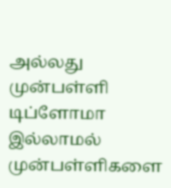அல்லது முன்பள்ளி டிப்ளோமா இல்லாமல் முன்பள்ளிகளை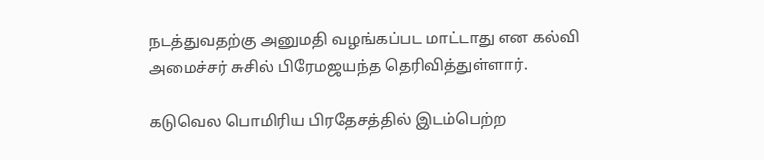நடத்துவதற்கு அனுமதி வழங்கப்பட மாட்டாது என கல்வி அமைச்சர் சுசில் பிரேமஜயந்த தெரிவித்துள்ளார்.

கடுவெல பொமிரிய பிரதேசத்தில் இடம்பெற்ற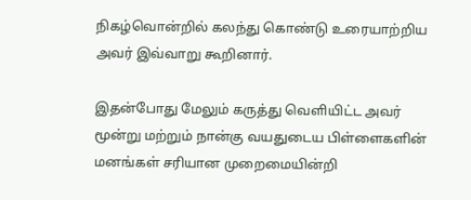நிகழ்வொன்றில் கலந்து கொண்டு உரையாற்றிய அவர் இவ்வாறு கூறினார்.

இதன்போது மேலும் கருத்து வெளியிட்ட அவர்  மூன்று மற்றும் நான்கு வயதுடைய பிள்ளைகளின் மனங்கள் சரியான முறைமையின்றி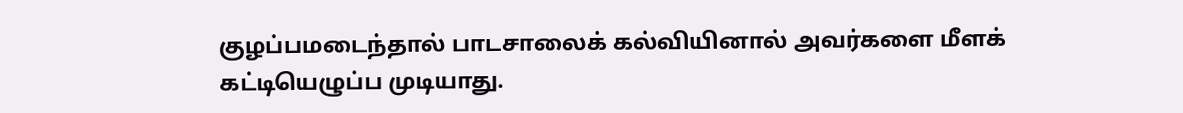குழப்பமடைந்தால் பாடசாலைக் கல்வியினால் அவர்களை மீளக் கட்டியெழுப்ப முடியாது.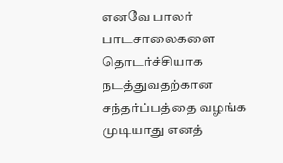எனவே பாலர் பாடசாலைகளை தொடர்ச்சியாக நடத்துவதற்கான சந்தர்ப்பத்தை வழங்க முடியாது எனத்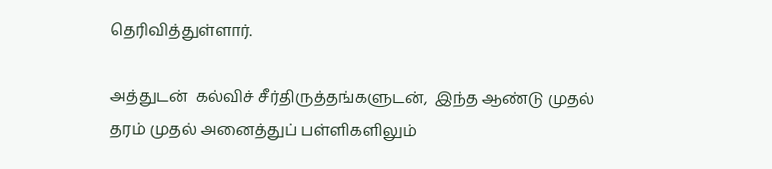தெரிவித்துள்ளார்.

அத்துடன்  கல்விச் சீர்திருத்தங்களுடன்,  இந்த ஆண்டு முதல் தரம் முதல் அனைத்துப் பள்ளிகளிலும்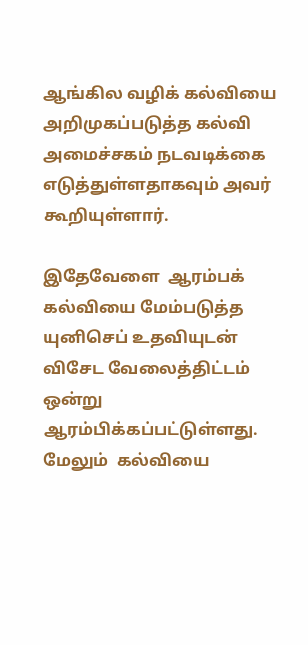ஆங்கில வழிக் கல்வியை அறிமுகப்படுத்த கல்வி அமைச்சகம் நடவடிக்கை எடுத்துள்ளதாகவும் அவர் கூறியுள்ளார்.

இதேவேளை  ஆரம்பக் கல்வியை மேம்படுத்த யுனிசெப் உதவியுடன் விசேட வேலைத்திட்டம் ஒன்று ஆரம்பிக்கப்பட்டுள்ளது. மேலும்  கல்வியை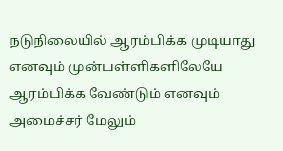நடுநிலையில் ஆரம்பிக்க முடியாது எனவும் முன்பள்ளிகளிலேயே ஆரம்பிக்க வேண்டும் எனவும் அமைச்சர் மேலும்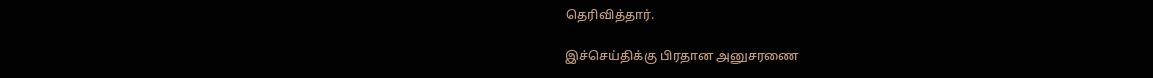தெரிவித்தார்.

இச்செய்திக்கு பிரதான அனுசரணை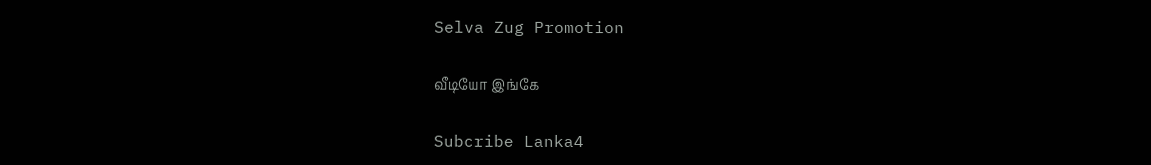Selva Zug Promotion

வீடியோ இங்கே

Subcribe Lanka4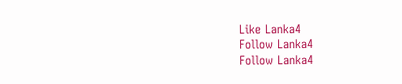Like Lanka4
Follow Lanka4
Follow Lanka4